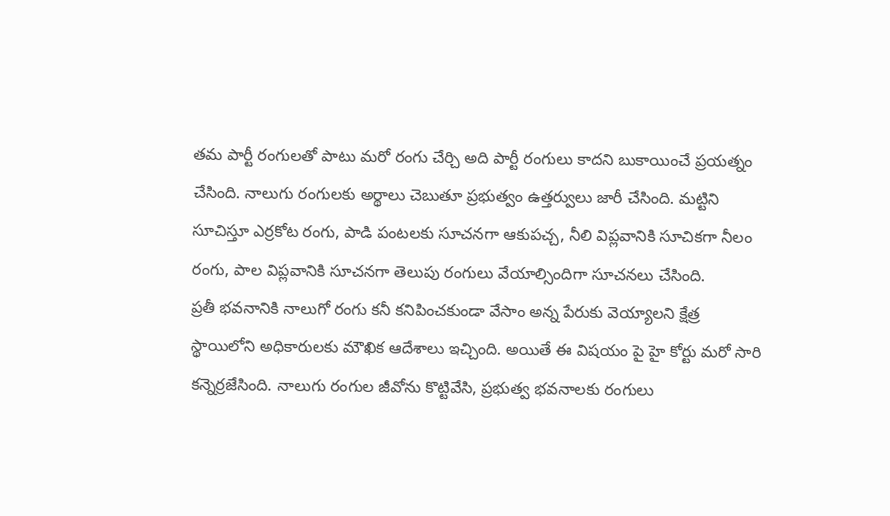తమ పార్టీ రంగులతో పాటు మరో రంగు చేర్చి అది పార్టీ రంగులు కాదని బుకాయించే ప్రయత్నం చేసింది. నాలుగు రంగులకు అర్థాలు చెబుతూ ప్రభుత్వం ఉత్తర్వులు జారీ చేసింది. మట్టిని సూచిస్తూ ఎర్రకోట రంగు, పాడి పంటలకు సూచనగా ఆకుపచ్చ, నీలి విప్లవానికి సూచికగా నీలం రంగు, పాల విప్లవానికి సూచనగా తెలుపు రంగులు వేయాల్సిందిగా సూచనలు చేసింది.
ప్రతీ భవనానికి నాలుగో రంగు కనీ కనిపించకుండా వేసాం అన్న పేరుకు వెయ్యాలని క్షేత్ర స్థాయిలోని అధికారులకు మౌఖిక ఆదేశాలు ఇచ్చింది. అయితే ఈ విషయం పై హై కోర్టు మరో సారి కన్నెర్రజేసింది. నాలుగు రంగుల జీవోను కొట్టివేసి, ప్రభుత్వ భవనాలకు రంగులు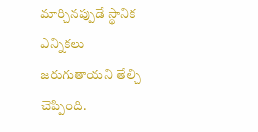మార్చినప్పుడే స్థానిక ఎన్నికలు జరుగుతాయని తేల్చి చెప్పింది.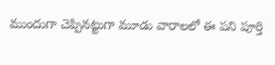ముందుగా చెప్పినట్టుగా మూడు వారాలలో ఈ పని పూర్తి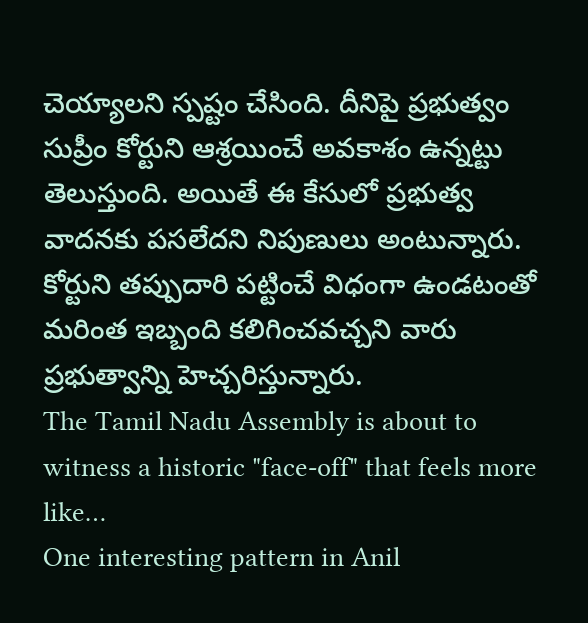చెయ్యాలని స్పష్టం చేసింది. దీనిపై ప్రభుత్వం సుప్రీం కోర్టుని ఆశ్రయించే అవకాశం ఉన్నట్టు తెలుస్తుంది. అయితే ఈ కేసులో ప్రభుత్వ వాదనకు పసలేదని నిపుణులు అంటున్నారు. కోర్టుని తప్పుదారి పట్టించే విధంగా ఉండటంతో మరింత ఇబ్బంది కలిగించవచ్చని వారు ప్రభుత్వాన్ని హెచ్చరిస్తున్నారు.
The Tamil Nadu Assembly is about to witness a historic "face-off" that feels more like…
One interesting pattern in Anil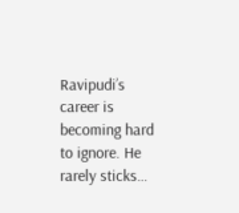Ravipudi’s career is becoming hard to ignore. He rarely sticks…